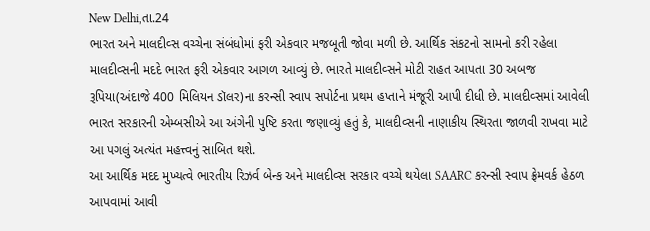New Delhi,તા.24
ભારત અને માલદીવ્સ વચ્ચેના સંબંધોમાં ફરી એકવાર મજબૂતી જોવા મળી છે. આર્થિક સંકટનો સામનો કરી રહેલા માલદીવ્સની મદદે ભારત ફરી એકવાર આગળ આવ્યું છે. ભારતે માલદીવ્સને મોટી રાહત આપતા 30 અબજ રૂપિયા(અંદાજે 400 મિલિયન ડૉલર)ના કરન્સી સ્વાપ સપોર્ટના પ્રથમ હપ્તાને મંજૂરી આપી દીધી છે. માલદીવ્સમાં આવેલી ભારત સરકારની એમ્બસીએ આ અંગેની પુષ્ટિ કરતા જણાવ્યું હતું કે, માલદીવ્સની નાણાકીય સ્થિરતા જાળવી રાખવા માટે આ પગલું અત્યંત મહત્ત્વનું સાબિત થશે.
આ આર્થિક મદદ મુખ્યત્વે ભારતીય રિઝર્વ બેન્ક અને માલદીવ્સ સરકાર વચ્ચે થયેલા SAARC કરન્સી સ્વાપ ફ્રેમવર્ક હેઠળ આપવામાં આવી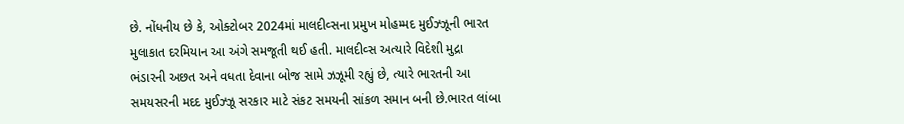છે. નોંધનીય છે કે, ઓક્ટોબર 2024માં માલદીવ્સના પ્રમુખ મોહમ્મદ મુઈઝ્ઝૂની ભારત મુલાકાત દરમિયાન આ અંગે સમજૂતી થઈ હતી. માલદીવ્સ અત્યારે વિદેશી મુદ્રા ભંડારની અછત અને વધતા દેવાના બોજ સામે ઝઝૂમી રહ્યું છે, ત્યારે ભારતની આ સમયસરની મદદ મુઈઝ્ઝૂ સરકાર માટે સંકટ સમયની સાંકળ સમાન બની છે.ભારત લાંબા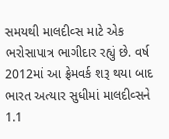સમયથી માલદીવ્સ માટે એક ભરોસાપાત્ર ભાગીદાર રહ્યું છે. વર્ષ 2012માં આ ફ્રેમવર્ક શરૂ થયા બાદ ભારત અત્યાર સુધીમાં માલદીવ્સને 1.1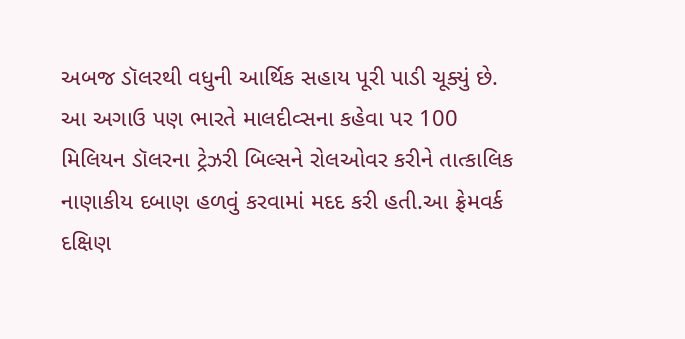અબજ ડૉલરથી વધુની આર્થિક સહાય પૂરી પાડી ચૂક્યું છે. આ અગાઉ પણ ભારતે માલદીવ્સના કહેવા પર 100 મિલિયન ડૉલરના ટ્રેઝરી બિલ્સને રોલઓવર કરીને તાત્કાલિક નાણાકીય દબાણ હળવું કરવામાં મદદ કરી હતી.આ ફ્રેમવર્ક દક્ષિણ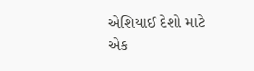એશિયાઈ દેશો માટે એક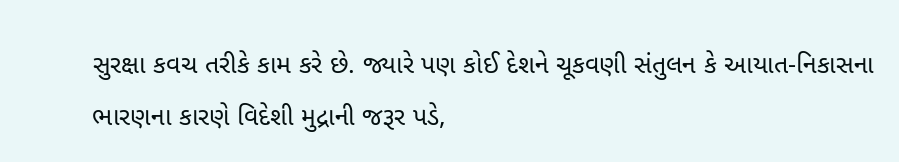સુરક્ષા કવચ તરીકે કામ કરે છે. જ્યારે પણ કોઈ દેશને ચૂકવણી સંતુલન કે આયાત-નિકાસના ભારણના કારણે વિદેશી મુદ્રાની જરૂર પડે,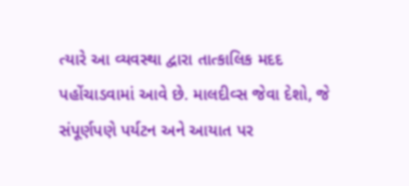ત્યારે આ વ્યવસ્થા દ્વારા તાત્કાલિક મદદ પહોંચાડવામાં આવે છે. માલદીવ્સ જેવા દેશો, જે સંપૂર્ણપણે પર્યટન અને આયાત પર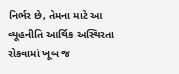નિર્ભર છે, તેમના માટે આ વ્યૂહનીતિ આર્થિક અસ્થિરતા રોકવામાં ખૂબ જ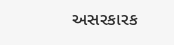અસરકારક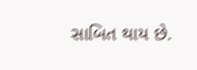સાબિત થાય છે.